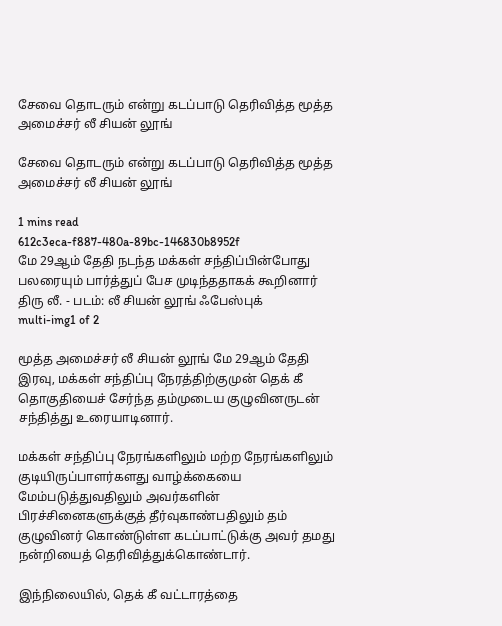சேவை தொடரும் என்று கடப்பாடு தெரிவித்த மூத்த அமைச்சர் லீ சியன் லூங்

சேவை தொடரும் என்று கடப்பாடு தெரிவித்த மூத்த அமைச்சர் லீ சியன் லூங்

1 mins read
612c3eca-f887-480a-89bc-146830b8952f
மே 29ஆம் தேதி நடந்த மக்கள் சந்திப்பின்போது பலரையும் பார்த்துப் பேச முடிந்ததாகக் கூறினார் திரு லீ. - படம்: லீ சியன் லூங் ஃபேஸ்புக்
multi-img1 of 2

மூத்த அமைச்சர் லீ சியன் லூங் மே 29ஆம் தேதி இரவு, மக்கள் சந்திப்பு நேரத்திற்குமுன் தெக் கீ தொகுதியைச் சேர்ந்த தம்முடைய குழுவினருடன் சந்தித்து உரையாடினார்.

மக்கள் சந்திப்பு நேரங்களிலும் மற்ற நேரங்களிலும் குடியிருப்பாளர்களது வாழ்க்கையை மேம்படுத்துவதிலும் அவர்களின் பிரச்சினைகளுக்குத் தீர்வுகாண்பதிலும் தம் குழுவினர் கொண்டுள்ள கடப்பாட்டுக்கு அவர் தமது நன்றியைத் தெரிவித்துக்கொண்டார்.

இந்நிலையில், தெக் கீ வட்டாரத்தை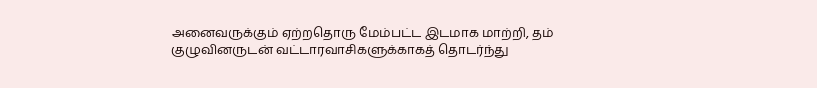அனைவருக்கும் ஏற்றதொரு மேம்பட்ட இடமாக மாற்றி, தம் குழுவினருடன் வட்டாரவாசிகளுக்காகத் தொடர்ந்து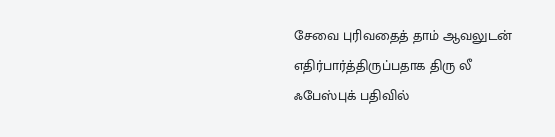சேவை புரிவதைத் தாம் ஆவலுடன் எதிர்பார்த்திருப்பதாக திரு லீ ஃபேஸ்புக் பதிவில்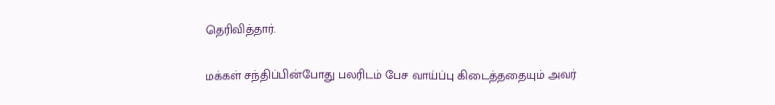தெரிவித்தார்.

மக்கள் சந்திப்பின்போது பலரிடம் பேச வாய்ப்பு கிடைத்ததையும் அவர்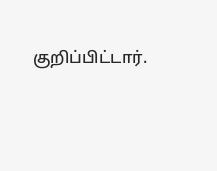குறிப்பிட்டார்.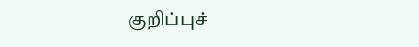குறிப்புச்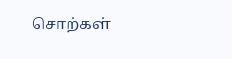சொற்கள்